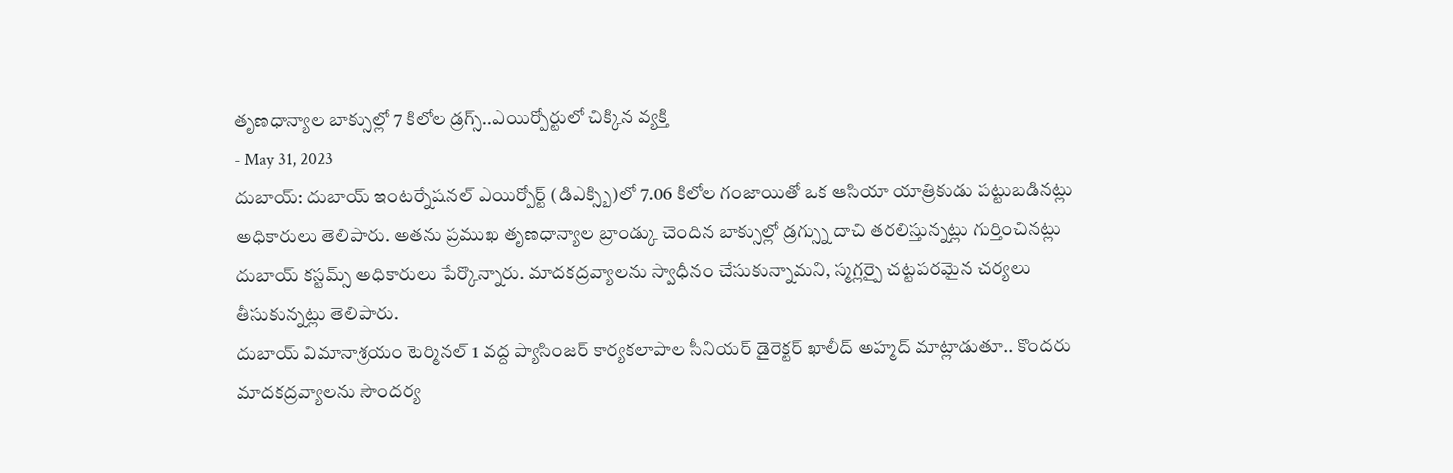తృణధాన్యాల బాక్సుల్లో 7 కిలోల డ్రగ్స్..ఎయిర్పోర్టులో చిక్కిన వ్యక్తి
- May 31, 2023
దుబాయ్: దుబాయ్ ఇంటర్నేషనల్ ఎయిర్పోర్ట్ (డిఎక్స్బి)లో 7.06 కిలోల గంజాయితో ఒక ఆసియా యాత్రికుడు పట్టుబడినట్లు అధికారులు తెలిపారు. అతను ప్రముఖ తృణధాన్యాల బ్రాండ్కు చెందిన బాక్సుల్లో డ్రగ్స్ను దాచి తరలిస్తున్నట్లు గుర్తించినట్లు దుబాయ్ కస్టమ్స్ అధికారులు పేర్కొన్నారు. మాదకద్రవ్యాలను స్వాధీనం చేసుకున్నామని, స్మగ్లర్పై చట్టపరమైన చర్యలు తీసుకున్నట్లు తెలిపారు.
దుబాయ్ విమానాశ్రయం టెర్మినల్ 1 వద్ద ప్యాసింజర్ కార్యకలాపాల సీనియర్ డైరెక్టర్ ఖాలీద్ అహ్మద్ మాట్లాడుతూ.. కొందరు మాదకద్రవ్యాలను సౌందర్య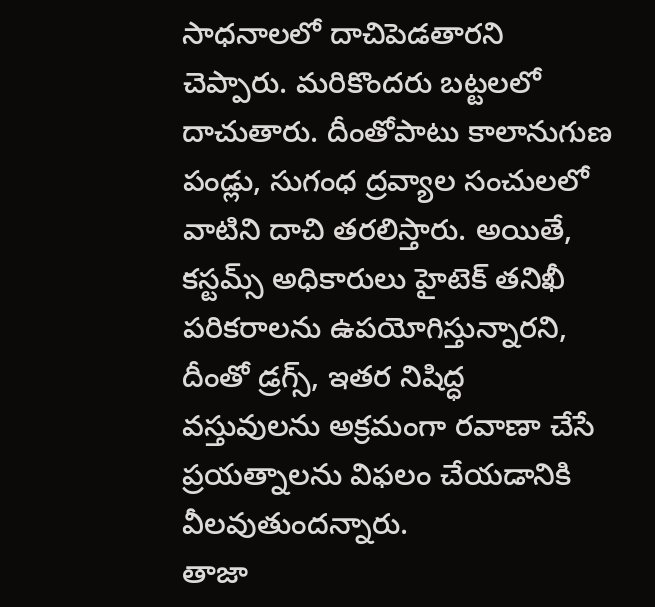సాధనాలలో దాచిపెడతారని చెప్పారు. మరికొందరు బట్టలలో దాచుతారు. దీంతోపాటు కాలానుగుణ పండ్లు, సుగంధ ద్రవ్యాల సంచులలో వాటిని దాచి తరలిస్తారు. అయితే, కస్టమ్స్ అధికారులు హైటెక్ తనిఖీ పరికరాలను ఉపయోగిస్తున్నారని, దీంతో డ్రగ్స్, ఇతర నిషిద్ధ వస్తువులను అక్రమంగా రవాణా చేసే ప్రయత్నాలను విఫలం చేయడానికి వీలవుతుందన్నారు.
తాజా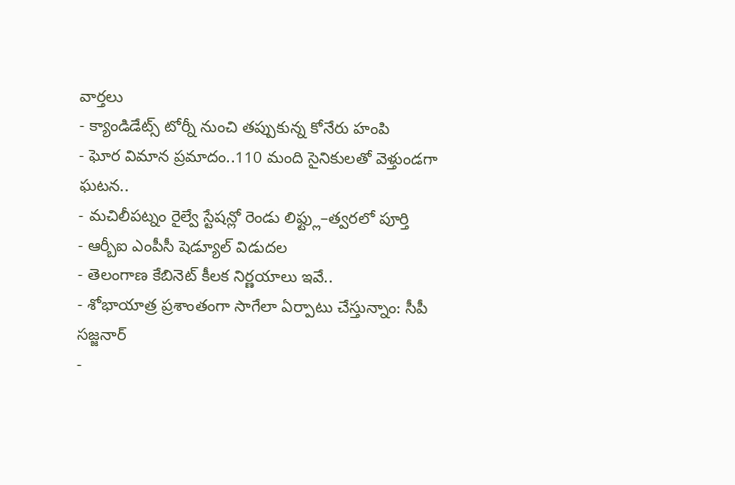వార్తలు
- క్యాండిడేట్స్ టోర్నీ నుంచి తప్పుకున్న కోనేరు హంపి
- ఘోర విమాన ప్రమాదం..110 మంది సైనికులతో వెళ్తుండగా ఘటన..
- మచిలీపట్నం రైల్వే స్టేషన్లో రెండు లిఫ్ట్లు–త్వరలో పూర్తి
- ఆర్బీఐ ఎంపీసీ షెడ్యూల్ విడుదల
- తెలంగాణ కేబినెట్ కీలక నిర్ణయాలు ఇవే..
- శోభాయాత్ర ప్రశాంతంగా సాగేలా ఏర్పాటు చేస్తున్నాం: సీపీ సజ్జనార్
-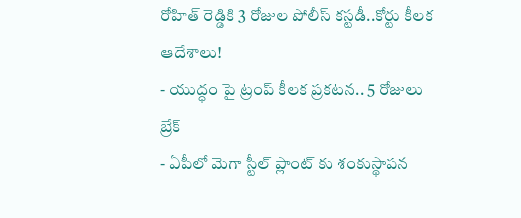రోహిత్ రెడ్డికి 3 రోజుల పోలీస్ కస్టడీ..కోర్టు కీలక ఆదేశాలు!
- యుద్ధం పై ట్రంప్ కీలక ప్రకటన.. 5 రోజులు బ్రేక్
- ఏపీలో మెగా స్టీల్ ప్లాంట్ కు శంకుస్థాపన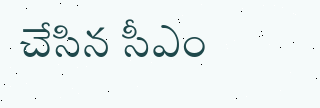చేసిన సీఎం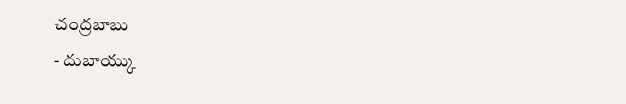చంద్రబాబు
- దుబాయ్కు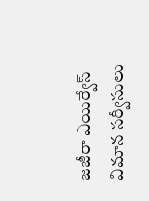జజీరా ఎయిర్వేస్ విమాన సర్వీసులు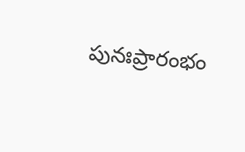పునఃప్రారంభం